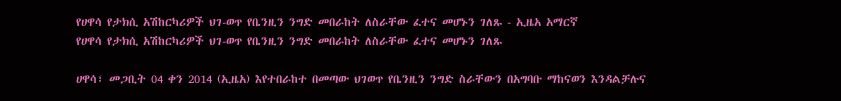የሀዋሳ የታክሲ አሽከርካሪዎች ህገ-ወጥ የቤንዚን ንግድ መበራከት ለስራቸው ፈተና መሆኑን ገለጹ - ኢዜአ አማርኛ
የሀዋሳ የታክሲ አሽከርካሪዎች ህገ-ወጥ የቤንዚን ንግድ መበራከት ለስራቸው ፈተና መሆኑን ገለጹ

ሀዋሳ፣ መጋቢት 04 ቀን 2014 (ኢዜአ) እየተበራከተ በመጣው ህገወጥ የቤንዚን ንግድ ስራቸውን በአግባቡ ማከናወን እንዳልቻሉና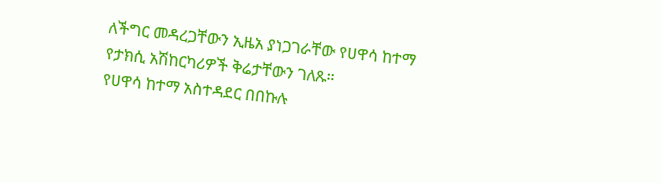ለችግር መዳረጋቸውን ኢዜአ ያነጋገራቸው የሀዋሳ ከተማ የታክሲ አሽከርካሪዎች ቅሬታቸውን ገለጹ።
የሀዋሳ ከተማ አስተዳደር በበኩሉ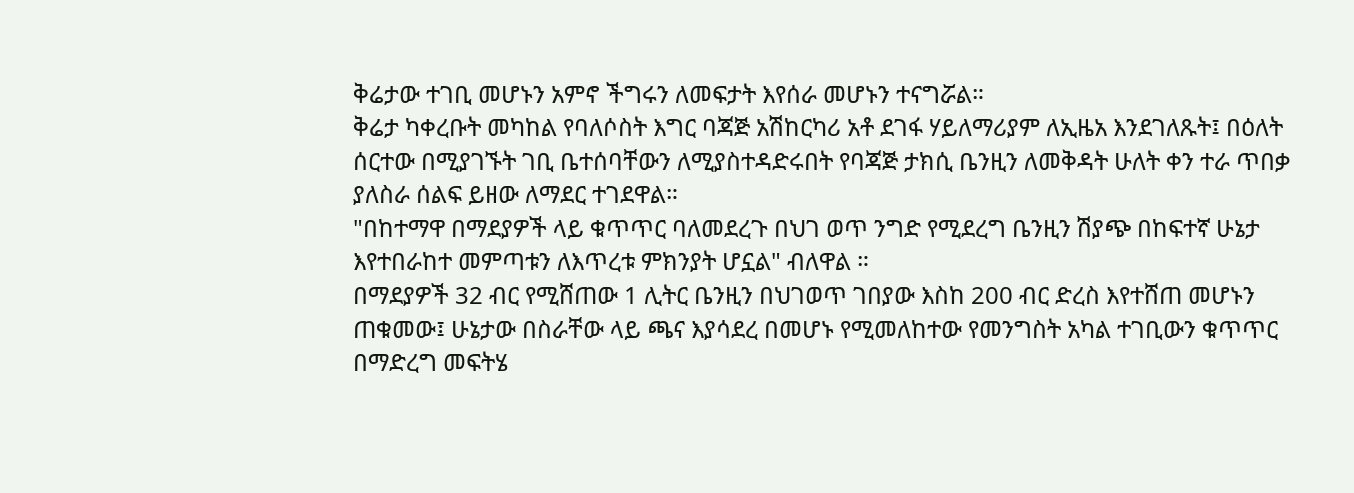ቅሬታው ተገቢ መሆኑን አምኖ ችግሩን ለመፍታት እየሰራ መሆኑን ተናግሯል።
ቅሬታ ካቀረቡት መካከል የባለሶስት እግር ባጃጅ አሽከርካሪ አቶ ደገፋ ሃይለማሪያም ለኢዜአ እንደገለጹት፤ በዕለት ሰርተው በሚያገኙት ገቢ ቤተሰባቸውን ለሚያስተዳድሩበት የባጃጅ ታክሲ ቤንዚን ለመቅዳት ሁለት ቀን ተራ ጥበቃ ያለስራ ሰልፍ ይዘው ለማደር ተገደዋል።
"በከተማዋ በማደያዎች ላይ ቁጥጥር ባለመደረጉ በህገ ወጥ ንግድ የሚደረግ ቤንዚን ሽያጭ በከፍተኛ ሁኔታ እየተበራከተ መምጣቱን ለእጥረቱ ምክንያት ሆኗል" ብለዋል ።
በማደያዎች 32 ብር የሚሸጠው 1 ሊትር ቤንዚን በህገወጥ ገበያው እስከ 200 ብር ድረስ እየተሸጠ መሆኑን ጠቁመው፤ ሁኔታው በስራቸው ላይ ጫና እያሳደረ በመሆኑ የሚመለከተው የመንግስት አካል ተገቢውን ቁጥጥር በማድረግ መፍትሄ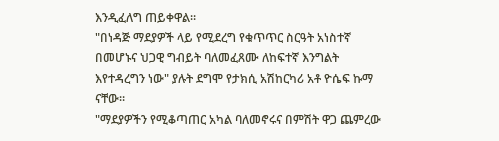እንዲፈለግ ጠይቀዋል።
"በነዳጅ ማደያዎች ላይ የሚደረግ የቁጥጥር ስርዓት አነስተኛ በመሆኑና ህጋዊ ግብይት ባለመፈጸሙ ለከፍተኛ እንግልት እየተዳረግን ነው" ያሉት ደግሞ የታክሲ አሽከርካሪ አቶ ዮሴፍ ኩማ ናቸው።
"ማደያዎችን የሚቆጣጠር አካል ባለመኖሩና በምሽት ዋጋ ጨምረው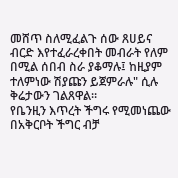መሸጥ ስለሚፈልጉ ሰው ጸሀይና ብርድ እየተፈራረቀበት መብራት የለም በሚል ሰበብ ስራ ያቆማሉ፤ ከዚያም ተለምነው ሽያጩን ይጀምራሉ" ሲሉ ቅሬታውን ገልጸዋል።
የቤንዚን እጥረት ችግሩ የሚመነጨው በአቅርቦት ችግር ብቻ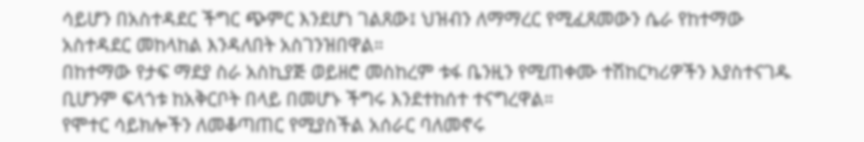ሳይሆን በአስተዳደር ችግር ጭምር እንደሆነ ገልጸው፤ ህዝብን ለማማረር የሚፈጸመውን ሴራ የከተማው አስተዳደር መከላከል እንዳለበት አስገንዝበዋል።
በከተማው የታፍ ማደያ ስራ አስኪያጅ ወይዘሮ መስከረም ቱፋ ቤንዚን የሚጠቀሙ ተሽከርካሪዎችን እያስተናገዱ ቢሆንም ፍላጎቱ ከአቅርቦት በላይ በመሆኑ ችግሩ እንደተከሰተ ተናግረዋል።
የሞተር ሳይክሎችን ለመቆጣጠር የሚያስችል አሰራር ባለመኖሩ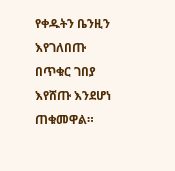የቀዱትን ቤንዚን እየገለበጡ በጥቁር ገበያ እየሸጡ እንደሆነ ጠቁመዋል።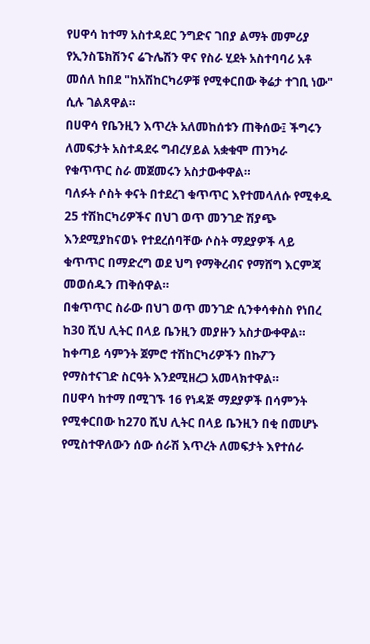የሀዋሳ ከተማ አስተዳደር ንግድና ገበያ ልማት መምሪያ የኢንስፔክሽንና ሬጉሌሽን ዋና የስራ ሂደት አስተባባሪ አቶ መሰለ ከበደ "ከአሽከርካሪዎቹ የሚቀርበው ቅሬታ ተገቢ ነው" ሲሉ ገልጸዋል።
በሀዋሳ የቤንዚን እጥረት አለመከሰቱን ጠቅሰው፤ ችግሩን ለመፍታት አስተዳደሩ ግብረሃይል አቋቁሞ ጠንካራ የቁጥጥር ስራ መጀመሩን አስታውቀዋል።
ባለፉት ሶስት ቀናት በተደረገ ቁጥጥር እየተመላለሱ የሚቀዱ 25 ተሽከርካሪዎችና በህገ ወጥ መንገድ ሽያጭ እንደሚያከናወኑ የተደረሰባቸው ሶስት ማደያዎች ላይ ቁጥጥር በማድረግ ወደ ህግ የማቅረብና የማሸግ እርምጃ መወሰዱን ጠቅሰዋል።
በቁጥጥር ስራው በህገ ወጥ መንገድ ሲንቀሳቀስስ የነበረ ከ30 ሺህ ሊትር በላይ ቤንዚን መያዙን አስታውቀዋል።
ከቀጣይ ሳምንት ጀምሮ ተሽከርካሪዎችን በኩፖን የማስተናገድ ስርዓት እንደሚዘረጋ አመላክተዋል።
በሀዋሳ ከተማ በሚገኙ 16 የነዳጅ ማደያዎች በሳምንት የሚቀርበው ከ270 ሺህ ሊትር በላይ ቤንዚን በቂ በመሆኑ የሚስተዋለውን ሰው ሰራሽ እጥረት ለመፍታት እየተሰራ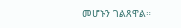መሆኑን ገልጸዋል።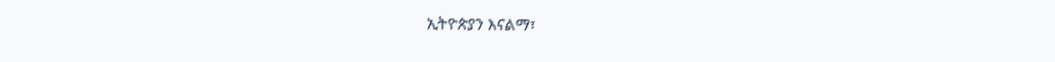ኢትዮጵያን እናልማ፣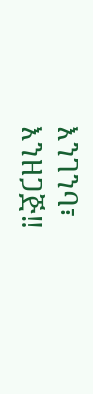እንገንባ፣ እንዘጋጅ‼